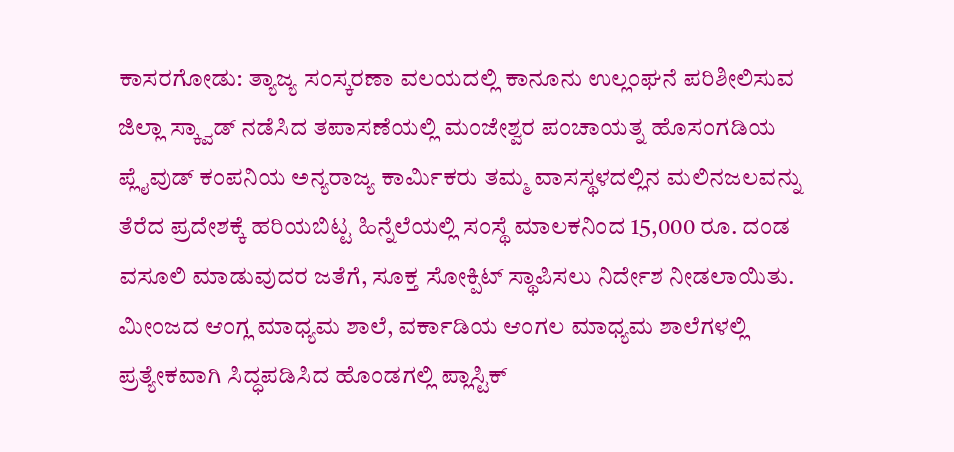ಕಾಸರಗೋಡು: ತ್ಯಾಜ್ಯ ಸಂಸ್ಕರಣಾ ವಲಯದಲ್ಲಿ ಕಾನೂನು ಉಲ್ಲಂಘನೆ ಪರಿಶೀಲಿಸುವ ಜಿಲ್ಲಾ ಸ್ಕ್ವಾಡ್ ನಡೆಸಿದ ತಪಾಸಣೆಯಲ್ಲಿ ಮಂಜೇಶ್ವರ ಪಂಚಾಯತ್ನ ಹೊಸಂಗಡಿಯ ಪ್ಲೈವುಡ್ ಕಂಪನಿಯ ಅನ್ಯರಾಜ್ಯ ಕಾರ್ಮಿಕರು ತಮ್ಮ ವಾಸಸ್ಥಳದಲ್ಲಿನ ಮಲಿನಜಲವನ್ನು ತೆರೆದ ಪ್ರದೇಶಕ್ಕೆ ಹರಿಯಬಿಟ್ಟ ಹಿನ್ನೆಲೆಯಲ್ಲಿ ಸಂಸ್ಥೆ ಮಾಲಕನಿಂದ 15,000 ರೂ. ದಂಡ ವಸೂಲಿ ಮಾಡುವುದರ ಜತೆಗೆ, ಸೂಕ್ತ ಸೋಕ್ಪಿಟ್ ಸ್ಥಾಪಿಸಲು ನಿರ್ದೇಶ ನೀಡಲಾಯಿತು.
ಮೀಂಜದ ಆಂಗ್ಲ ಮಾಧ್ಯಮ ಶಾಲೆ, ವರ್ಕಾಡಿಯ ಆಂಗಲ ಮಾಧ್ಯಮ ಶಾಲೆಗಳಲ್ಲಿ ಪ್ರತ್ಯೇಕವಾಗಿ ಸಿದ್ಧಪಡಿಸಿದ ಹೊಂಡಗಲ್ಲಿ ಪ್ಲಾಸ್ಟಿಕ್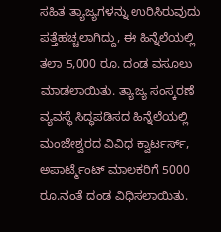ಸಹಿತ ತ್ಯಾಜ್ಯಗಳನ್ನು ಉರಿಸಿರುವುದು ಪತ್ತೆಹಚ್ಚಲಾಗಿದ್ದು, ಈ ಹಿನ್ನೆಲೆಯಲ್ಲಿ ತಲಾ 5,000 ರೂ. ದಂಡ ವಸೂಲು ಮಾಡಲಾಯಿತು. ತ್ಯಾಜ್ಯ ಸಂಸ್ಕರಣೆ ವ್ಯವಸ್ಥೆ ಸಿದ್ಧಪಡಿಸದ ಹಿನ್ನೆಲೆಯಲ್ಲಿ ಮಂಜೇಶ್ವರದ ವಿವಿಧ ಕ್ವಾರ್ಟರ್ಸ್, ಅಪಾರ್ಟ್ಮೆಂಟ್ ಮಾಲಕರಿಗೆ 5000 ರೂ.ನಂತೆ ದಂಡ ವಿಧಿಸಲಾಯಿತು.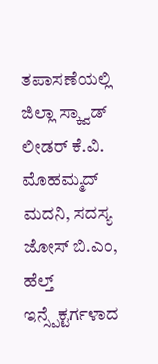ತಪಾಸಣೆಯಲ್ಲಿ ಜಿಲ್ಲಾ ಸ್ಕ್ವಾಡ್ ಲೀಡರ್ ಕೆ.ವಿ. ಮೊಹಮ್ಮದ್ ಮದನಿ, ಸದಸ್ಯ ಜೋಸ್ ಬಿ.ಎಂ, ಹೆಲ್ತ್ ಇನ್ಸ್ಪೆಕ್ಟರ್ಗಳಾದ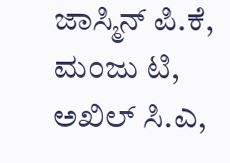ಜಾಸ್ಮಿನ್ ಪಿ.ಕೆ, ಮಂಜು ಟಿ, ಅಖಿಲ್ ಸಿ.ಎ,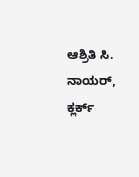ಆಶ್ರಿತಿ ಸಿ. ನಾಯರ್, ಕ್ಲರ್ಕ್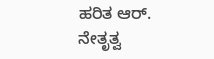ಹರಿತ ಆರ್. ನೇತೃತ್ವ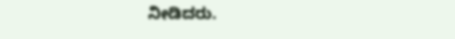ನೀಡಿದರು.